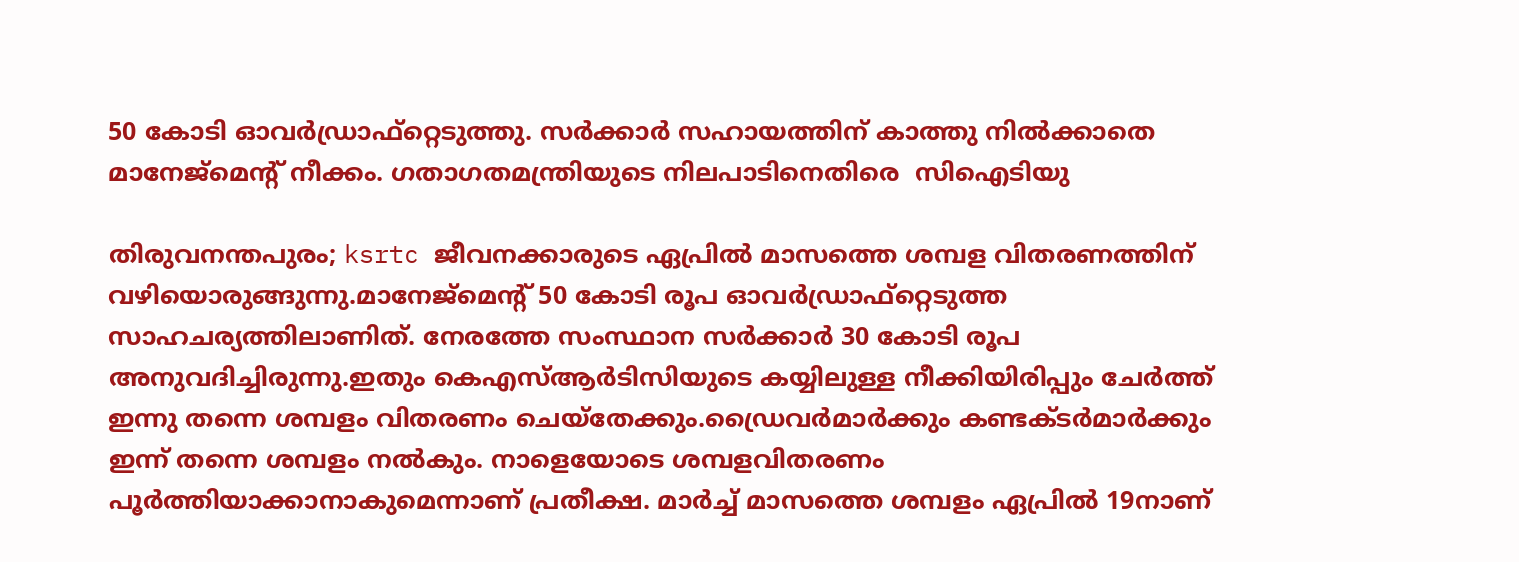50 കോടി ഓവര്‍ഡ്രാഫ്റ്റെടുത്തു. സര്‍ക്കാര്‍ സഹായത്തിന് കാത്തു നില്‍ക്കാതെ മാനേജ്മെന്‍റ് നീക്കം. ഗതാഗതമന്ത്രിയുടെ നിലപാടിനെതിരെ  സിഐടിയു

തിരുവനന്തപുരം; ksrtc ജീവനക്കാരുടെ ഏപ്രില്‍ മാസത്തെ ശമ്പള വിതരണത്തിന് വഴിയൊരുങ്ങുന്നു.മാനേജ്മെന്‍റ് 50 കോടി രൂപ ഓവര്‍ഡ്രാഫ്റ്റെടുത്ത സാഹചര്യത്തിലാണിത്. നേരത്തേ സംസ്ഥാന സര്‍ക്കാര്‍ 30 കോടി രൂപ അനുവദിച്ചിരുന്നു.ഇതും കെഎസ്ആര്‍ടിസിയുടെ കയ്യിലുള്ള നീക്കിയിരിപ്പും ചേര്‍ത്ത് ഇന്നു തന്നെ ശമ്പളം വിതരണം ചെയ്തേക്കും.ഡ്രൈവര്‍മാര്‍ക്കും കണ്ടക്ടര്‍മാര്‍ക്കും ഇന്ന് തന്നെ ശമ്പളം നല്‍കും. നാളെയോടെ ശമ്പളവിതരണം പൂര്‍ത്തിയാക്കാനാകുമെന്നാണ് പ്രതീക്ഷ. മാര്‍ച്ച് മാസത്തെ ശമ്പളം ഏപ്രില്‍ 19നാണ്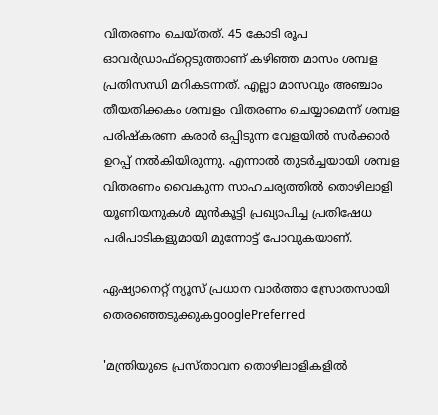വിതരണം ചെയ്തത്. 45 കോടി രൂപ ഓവര്‍ഡ്രാഫ്റ്റെടുത്താണ് കഴിഞ്ഞ മാസം ശമ്പള പ്രതിസന്ധി മറികടന്നത്. എല്ലാ മാസവും അഞ്ചാം തീയതിക്കകം ശമ്പളം വിതരണം ചെയ്യാമെന്ന് ശമ്പള പരിഷ്കരണ കരാര്‍ ഒപ്പിടുന്ന വേളയില്‍ സര്‍ക്കാര്‍ ഉറപ്പ് നല്‍കിയിരുന്നു. എന്നാല്‍ തുടര്‍ച്ചയായി ശമ്പള വിതരണം വൈകുന്ന സാഹചര്യത്തില്‍ തൊഴിലാളി യൂണിയനുകള്‍ മുന്‍കൂട്ടി പ്രഖ്യാപിച്ച പ്രതിഷേധ പരിപാടികളുമായി മുന്നോട്ട് പോവുകയാണ്.

ഏഷ്യാനെറ്റ് ന്യൂസ് പ്രധാന വാർത്താ സ്രോതസായി തെരഞ്ഞെടുക്കുകgooglePreferred

'മന്ത്രിയുടെ പ്രസ്താവന തൊഴിലാളികളില്‍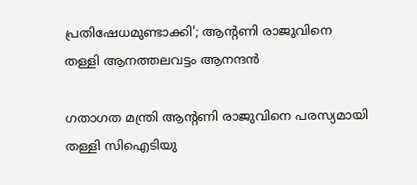പ്രതിഷേധമുണ്ടാക്കി'; ആന്‍റണി രാജുവിനെ തള്ളി ആനത്തലവട്ടം ആനന്ദന്‍

ഗതാഗത മന്ത്രി ആന്‍റണി രാജുവിനെ പരസ്യമായി തള്ളി സിഐടിയു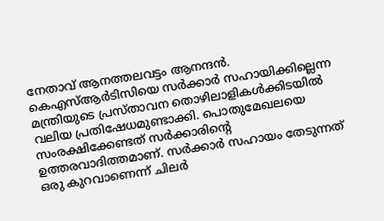നേതാവ് ആനത്തലവട്ടം ആനന്ദന്‍. കെഎസ്ആര്‍ടിസിയെ സര്‍ക്കാര്‍ സഹായിക്കില്ലെന്ന മന്ത്രിയുടെ പ്രസ്താവന തൊഴിലാളികള്‍ക്കിടയില്‍ വലിയ പ്രതിഷേധമുണ്ടാക്കി. പൊതുമേഖലയെ സംരക്ഷിക്കേണ്ടത് സർക്കാരിന്‍റെ ഉത്തരവാദിത്തമാണ്. സര്‍ക്കാര്‍ സഹായം തേടുന്നത് ഒരു കുറവാണെന്ന് ചിലര്‍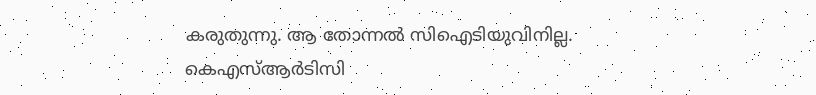കരുതുന്നു. ആ തോന്നല്‍ സിഐടിയുവിനില്ല. കെഎസ്ആര്‍ടിസി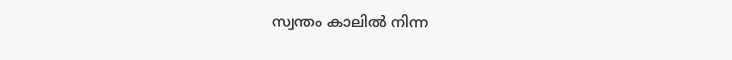സ്വന്തം കാലില്‍ നിന്ന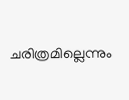ചരിത്രമില്ലെന്നും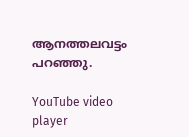ആനത്തലവട്ടം പറഞ്ഞു.

YouTube video player